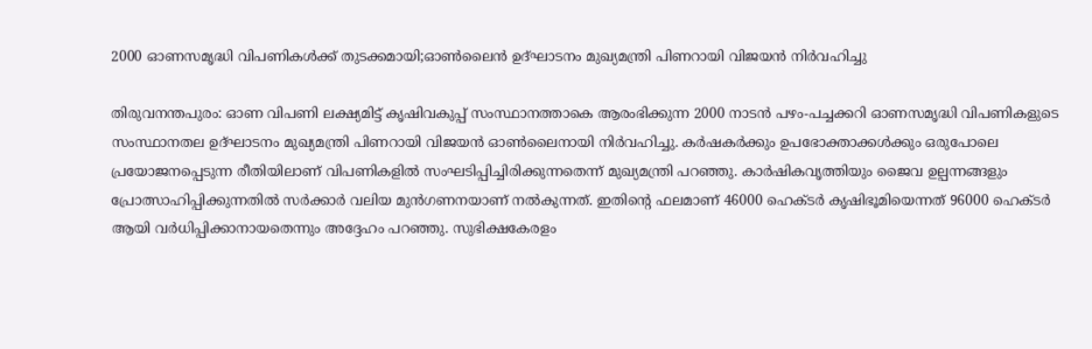2000 ഓണസമൃദ്ധി വിപണികള്‍ക്ക് തുടക്കമായി;ഓണ്‍ലൈന്‍ ഉദ്ഘാടനം മുഖ്യമന്ത്രി പിണറായി വിജയന്‍ നിര്‍വഹിച്ചു

തിരുവനന്തപുരം: ഓണ വിപണി ലക്ഷ്യമിട്ട് കൃഷിവകുപ്പ് സംസ്ഥാനത്താകെ ആരംഭിക്കുന്ന 2000 നാടന്‍ പഴം-പച്ചക്കറി ഓണസമൃദ്ധി വിപണികളുടെ സംസ്ഥാനതല ഉദ്ഘാടനം മുഖ്യമന്ത്രി പിണറായി വിജയന്‍ ഓണ്‍ലൈനായി നിര്‍വഹിച്ചു. കര്‍ഷകര്‍ക്കും ഉപഭോക്താക്കള്‍ക്കും ഒരുപോലെ പ്രയോജനപ്പെടുന്ന രീതിയിലാണ് വിപണികളില്‍ സംഘടിപ്പിച്ചിരിക്കുന്നതെന്ന് മുഖ്യമന്ത്രി പറഞ്ഞു. കാര്‍ഷികവൃത്തിയും ജൈവ ഉല്പന്നങ്ങളും പ്രോത്സാഹിപ്പിക്കുന്നതില്‍ സര്‍ക്കാര്‍ വലിയ മുന്‍ഗണനയാണ് നല്‍കുന്നത്. ഇതിന്റെ ഫലമാണ് 46000 ഹെക്ടര്‍ കൃഷിഭൂമിയെന്നത് 96000 ഹെക്ടര്‍ ആയി വര്‍ധിപ്പിക്കാനായതെന്നും അദ്ദേഹം പറഞ്ഞു. സുഭിക്ഷകേരളം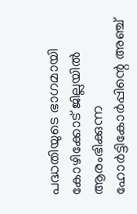പദ്ധതിയുടെ ഭാഗമായി കോഴിക്കോട് ജില്ലയില്‍ ആരംഭിക്കുന്ന ഹോര്‍ട്ടികോര്‍പ്പിന്റെ അഞ്ച്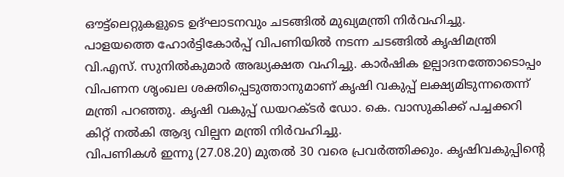ഔട്ട്‌ലെറ്റുകളുടെ ഉദ്ഘാടനവും ചടങ്ങില്‍ മുഖ്യമന്ത്രി നിര്‍വഹിച്ചു.
പാളയത്തെ ഹോര്‍ട്ടികോര്‍പ്പ് വിപണിയില്‍ നടന്ന ചടങ്ങില്‍ കൃഷിമന്ത്രി വി.എസ്. സുനില്‍കുമാര്‍ അദ്ധ്യക്ഷത വഹിച്ചു. കാര്‍ഷിക ഉല്പാദനത്തോടൊപ്പം വിപണന ശൃംഖല ശക്തിപ്പെടുത്താനുമാണ് കൃഷി വകുപ്പ് ലക്ഷ്യമിടുന്നതെന്ന് മന്ത്രി പറഞ്ഞു. കൃഷി വകുപ്പ് ഡയറക്ടര്‍ ഡോ. കെ. വാസുകിക്ക് പച്ചക്കറി കിറ്റ് നല്‍കി ആദ്യ വില്പന മന്ത്രി നിര്‍വഹിച്ചു.
വിപണികള്‍ ഇന്നു (27.08.20) മുതല്‍ 30 വരെ പ്രവര്‍ത്തിക്കും. കൃഷിവകുപ്പിന്റെ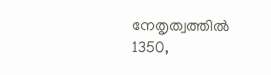നേതൃത്വത്തില്‍ 1350,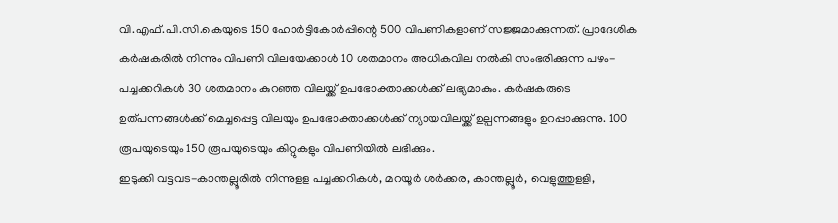വി.എഫ്.പി.സി.കെയുടെ 150 ഹോര്‍ട്ടികോര്‍പ്പിന്റെ 500 വിപണികളാണ് സജ്ജമാക്കുന്നത്. പ്രാദേശിക കര്‍ഷകരില്‍ നിന്നും വിപണി വിലയേക്കാള്‍ 10 ശതമാനം അധികവില നല്‍കി സംഭരിക്കുന്ന പഴം-പച്ചക്കറികള്‍ 30 ശതമാനം കുറഞ്ഞ വിലയ്ക്ക് ഉപഭോക്താക്കള്‍ക്ക് ലഭ്യമാകും. കര്‍ഷകരുടെ ഉത്പന്നങ്ങള്‍ക്ക് മെച്ചപ്പെട്ട വിലയും ഉപഭോക്താക്കള്‍ക്ക് ന്യായവിലയ്ക്ക് ഉല്പന്നങ്ങളും ഉറപ്പാക്കുന്നു. 100 രൂപയുടെയും 150 രൂപയുടെയും കിറ്റുകളും വിപണിയില്‍ ലഭിക്കും.
ഇടുക്കി വട്ടവട-കാന്തല്ലൂരില്‍ നിന്നുളള പച്ചക്കറികള്‍, മറയൂര്‍ ശര്‍ക്കര, കാന്തല്ലൂര്‍, വെളുത്തുളളി,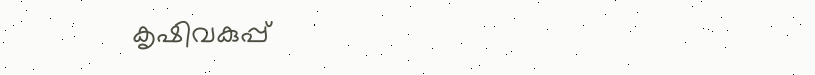കൃഷിവകുപ്പ്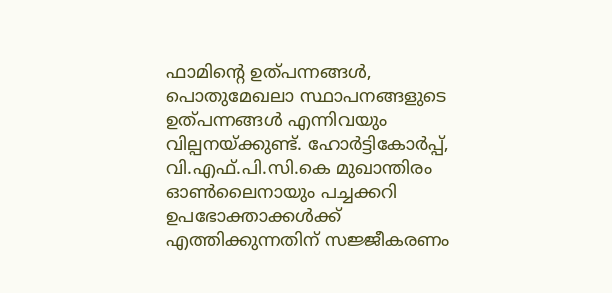ഫാമിന്റെ ഉത്പന്നങ്ങള്‍, പൊതുമേഖലാ സ്ഥാപനങ്ങളുടെ ഉത്പന്നങ്ങള്‍ എന്നിവയും വില്പനയ്ക്കുണ്ട്. ഹോര്‍ട്ടികോര്‍പ്പ്, വി.എഫ്.പി.സി.കെ മുഖാന്തിരം ഓണ്‍ലൈനായും പച്ചക്കറി ഉപഭോക്താക്കള്‍ക്ക് എത്തിക്കുന്നതിന് സജ്ജീകരണം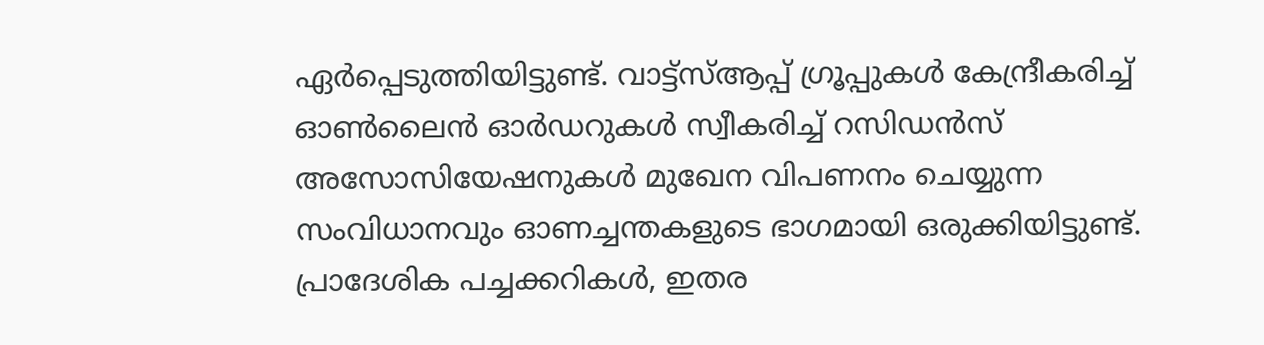ഏര്‍പ്പെടുത്തിയിട്ടുണ്ട്. വാട്ട്‌സ്ആപ്പ് ഗ്രൂപ്പുകള്‍ കേന്ദ്രീകരിച്ച് ഓണ്‍ലൈന്‍ ഓര്‍ഡറുകള്‍ സ്വീകരിച്ച് റസിഡന്‍സ് അസോസിയേഷനുകള്‍ മുഖേന വിപണനം ചെയ്യുന്ന സംവിധാനവും ഓണച്ചന്തകളുടെ ഭാഗമായി ഒരുക്കിയിട്ടുണ്ട്.
പ്രാദേശിക പച്ചക്കറികള്‍, ഇതര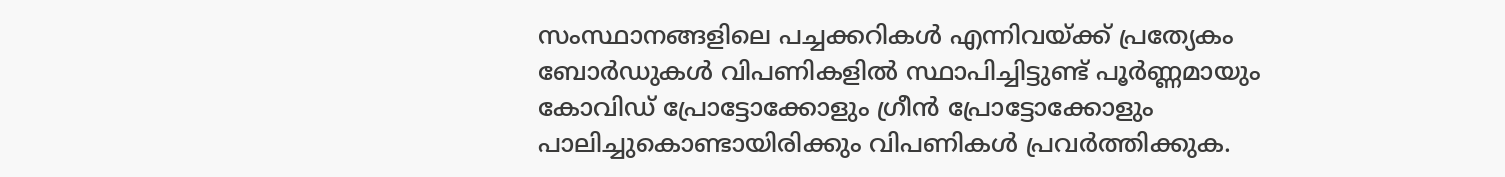സംസ്ഥാനങ്ങളിലെ പച്ചക്കറികള്‍ എന്നിവയ്ക്ക് പ്രത്യേകം ബോര്‍ഡുകള്‍ വിപണികളില്‍ സ്ഥാപിച്ചിട്ടുണ്ട് പൂര്‍ണ്ണമായും കോവിഡ് പ്രോട്ടോക്കോളും ഗ്രീന്‍ പ്രോട്ടോക്കോളും പാലിച്ചുകൊണ്ടായിരിക്കും വിപണികള്‍ പ്രവര്‍ത്തിക്കുക.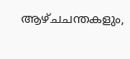ആഴ്ചചന്തകളും,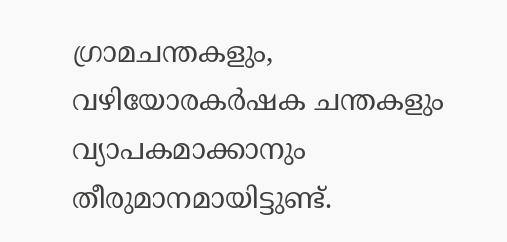ഗ്രാമചന്തകളും, വഴിയോരകര്‍ഷക ചന്തകളും വ്യാപകമാക്കാനും തീരുമാനമായിട്ടുണ്ട്.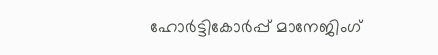ഹോര്‍ട്ടികോര്‍പ്പ് മാനേജിംഗ്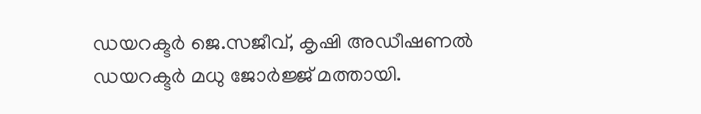ഡയറക്ടര്‍ ജെ.സജീവ്, കൃഷി അഡീഷണല്‍ ഡയറക്ടര്‍ മധു ജോര്‍ജ്ജ് മത്തായി.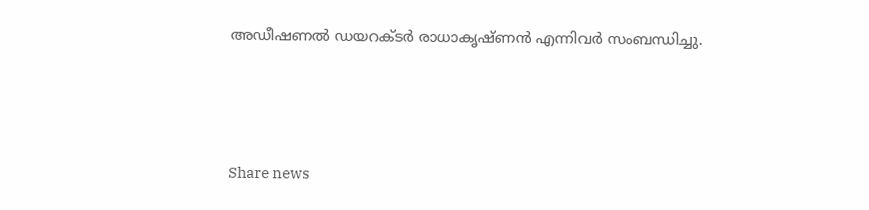അഡീഷണല്‍ ഡയറക്ടര്‍ രാധാകൃഷ്ണന്‍ എന്നിവര്‍ സംബന്ധിച്ചു.



Share news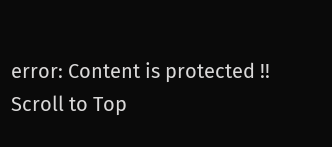error: Content is protected !!
Scroll to Top